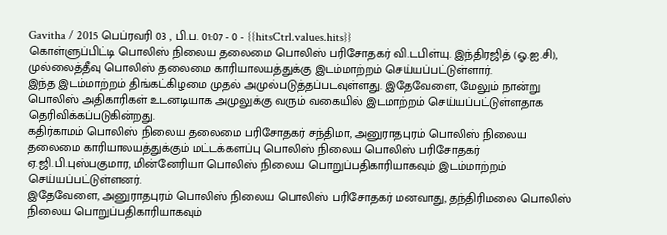Gavitha / 2015 பெப்ரவரி 03 , பி.ப. 01:07 - 0 - {{hitsCtrl.values.hits}}
கொள்ளுப்பிட்டி பொலிஸ் நிலைய தலைமை பொலிஸ் பரிசோதகர் வி.டபிள்யு. இந்திரஜித் (ஓ.ஐ.சி), முல்லைத்தீவு பொலிஸ் தலைமை காரியாலயத்துக்கு இடம்மாற்றம் செய்யப்பட்டுள்ளார்.
இந்த இடம்மாற்றம் திங்கட்கிழமை முதல் அமுல்படுத்தப்படவுள்ளது. இதேவேளை, மேலும் நான்று பொலிஸ் அதிகாரிகள் உடனடியாக அமுலுக்கு வரும் வகையில் இடமாற்றம் செய்யப்பட்டுள்ளதாக தெரிவிக்கப்படுகின்றது.
கதிர்காமம் பொலிஸ் நிலைய தலைமை பரிசோதகர் சந்திமா, அனுராதபுரம் பொலிஸ் நிலைய தலைமை காரியாலயத்துக்கும் மட்டக்களப்பு பொலிஸ் நிலைய பொலிஸ் பரிசோதகர் ஏ.ஜி.பி.புஸ்பகுமார, மின்னேரியா பொலிஸ் நிலைய பொறுப்பதிகாரியாகவும் இடம்மாற்றம் செய்யப்பட்டுள்ளனர்.
இதேவேளை, அனுராதபுரம் பொலிஸ் நிலைய பொலிஸ் பரிசோதகர் மனவாது, தந்திரிமலை பொலிஸ் நிலைய பொறுப்பதிகாரியாகவும்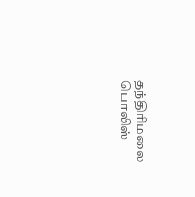தந்திரிமலை பொலிஸ்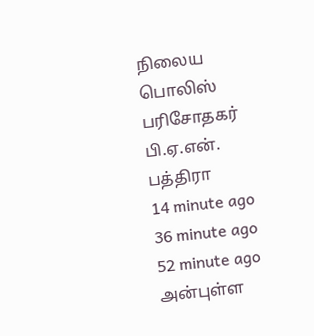நிலைய பொலிஸ் பரிசோதகர் பி.ஏ.என். பத்திரா
14 minute ago
36 minute ago
52 minute ago
அன்புள்ள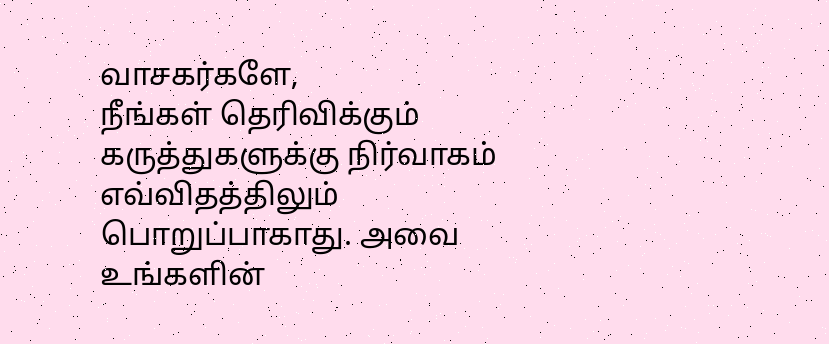வாசகர்களே,
நீங்கள் தெரிவிக்கும் கருத்துகளுக்கு நிர்வாகம் எவ்விதத்திலும் பொறுப்பாகாது. அவை உங்களின்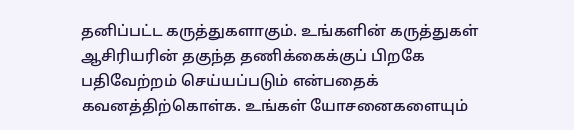தனிப்பட்ட கருத்துகளாகும். உங்களின் கருத்துகள் ஆசிரியரின் தகுந்த தணிக்கைக்குப் பிறகே பதிவேற்றம் செய்யப்படும் என்பதைக் கவனத்திற்கொள்க. உங்கள் யோசனைகளையும்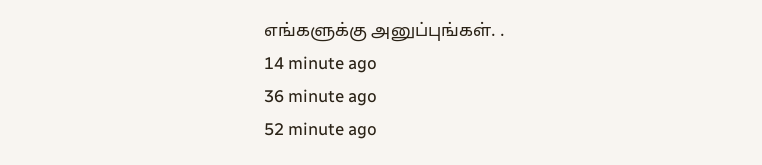எங்களுக்கு அனுப்புங்கள். .
14 minute ago
36 minute ago
52 minute ago